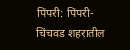पिंपरी: पिंपरी-चिंचवड शहरातील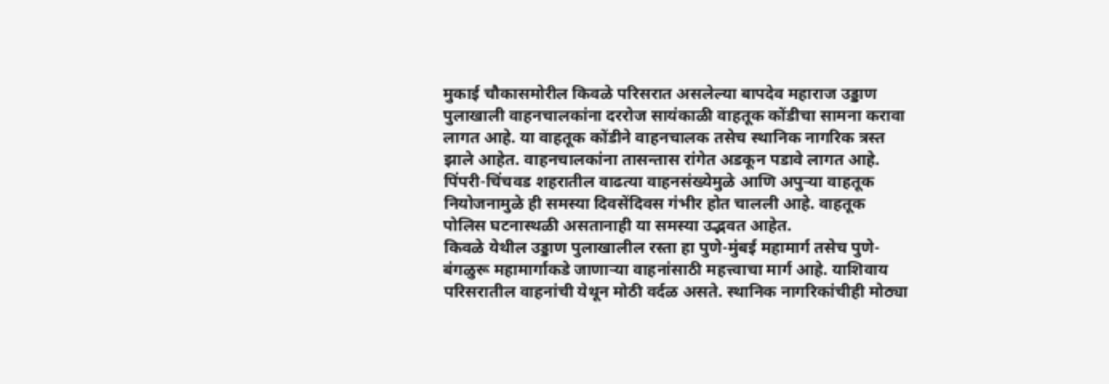मुकाई चौकासमोरील किवळे परिसरात असलेल्या बापदेव महाराज उड्डाण पुलाखाली वाहनचालकांना दररोज सायंकाळी वाहतूक कोंडीचा सामना करावा लागत आहे. या वाहतूक कोंडीने वाहनचालक तसेच स्थानिक नागरिक त्रस्त झाले आहेत. वाहनचालकांना तासन्तास रांगेत अडकून पडावे लागत आहे.
पिंपरी-चिंचवड शहरातील वाढत्या वाहनसंख्येमुळे आणि अपुऱ्या वाहतूक नियोजनामुळे ही समस्या दिवसेंदिवस गंभीर होत चालली आहे. वाहतूक पोलिस घटनास्थळी असतानाही या समस्या उद्भवत आहेत.
किवळे येथील उड्डाण पुलाखालील रस्ता हा पुणे-मुंबई महामार्ग तसेच पुणे-बंगळुरू महामार्गाकडे जाणाऱ्या वाहनांसाठी महत्त्वाचा मार्ग आहे. याशिवाय परिसरातील वाहनांची येथून मोठी वर्दळ असते. स्थानिक नागरिकांचीही मोठ्या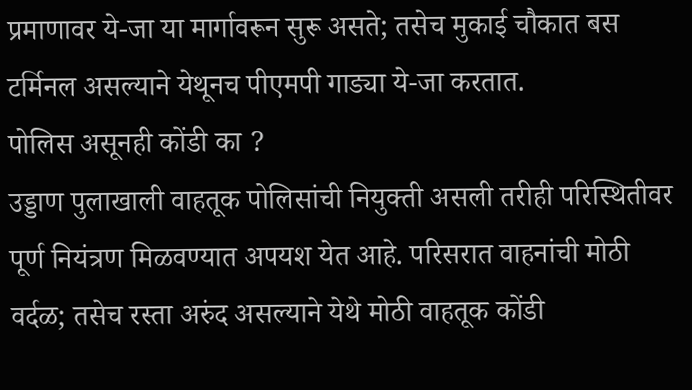प्रमाणावर ये-जा या मार्गावरून सुरू असते; तसेच मुकाई चौकात बस टर्मिनल असल्याने येथूनच पीएमपी गाड्या ये-जा करतात.
पोलिस असूनही कोंडी का ?
उड्डाण पुलाखाली वाहतूक पोलिसांची नियुक्ती असली तरीही परिस्थितीवर पूर्ण नियंत्रण मिळवण्यात अपयश येत आहे. परिसरात वाहनांची मोठी वर्दळ; तसेच रस्ता अरुंद असल्याने येथे मोठी वाहतूक कोंडी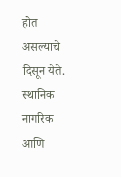होत असल्याचे दिसून येते.
स्थानिक नागरिक आणि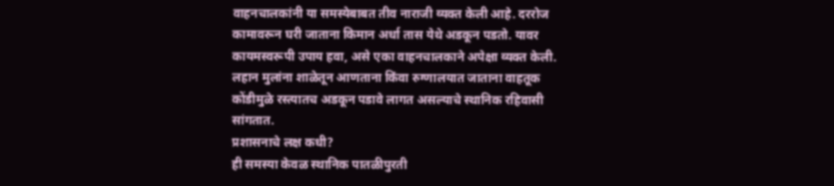वाहनचालकांनी या समस्येबाबत तीव नाराजी व्यक्त केली आहे. दररोज कामावरून घरी जाताना किमान अर्धा तास येथे अडकून पडतो. यावर कायमस्वरूपी उपाय हवा, असे एका वाहनचालकाने अपेक्षा व्यक्त केली. लहान मुलांना शाळेतून आणताना किंवा रुग्णालयात जाताना वाहतूक कोंडीमुळे रस्त्यातच अडकून पडावे लागत असल्याचे स्थानिक रहिवासी सांगतात.
प्रशासनाचे लक्ष कधी?
ही समस्या केवळ स्थानिक पातळीपुरती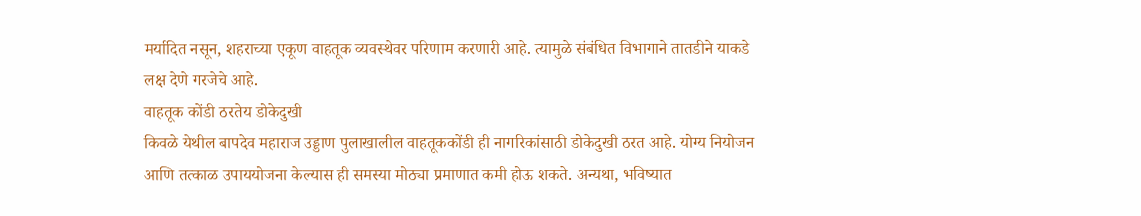मर्यादित नसून, शहराच्या एकूण वाहतूक व्यवस्थेवर परिणाम करणारी आहे. त्यामुळे संबंधित विभागाने तातडीने याकडे लक्ष देणे गरजेचे आहे.
वाहतूक कोंडी ठरतेय डोकेदुखी
किवळे येथील बापदेव महाराज उड्डाण पुलाखालील वाहतूककोंडी ही नागरिकांसाठी डोकेदुखी ठरत आहे. योग्य नियोजन आणि तत्काळ उपाययोजना केल्यास ही समस्या मोठ्या प्रमाणात कमी होऊ शकते. अन्यथा, भविष्यात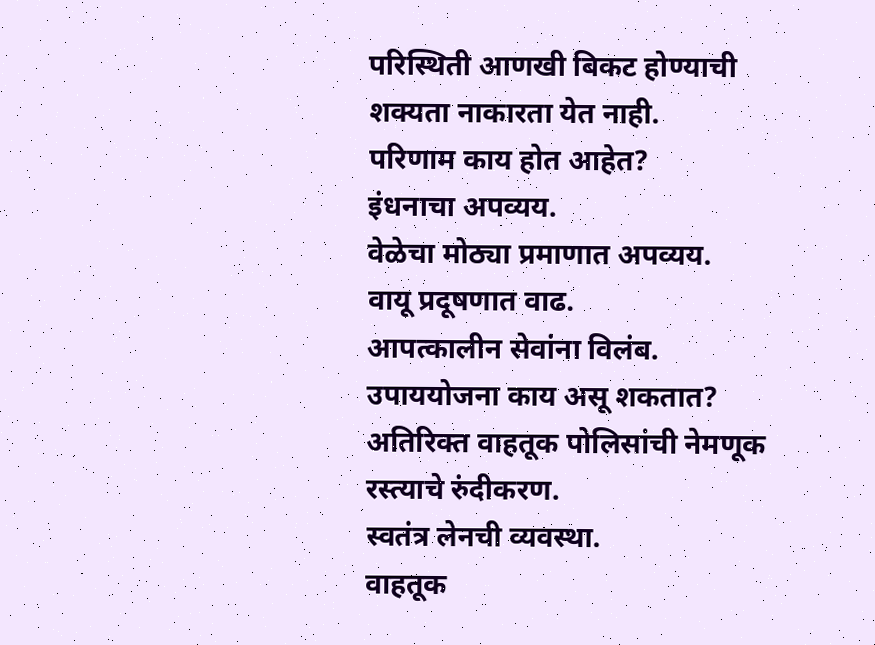परिस्थिती आणखी बिकट होण्याची शक्यता नाकारता येत नाही.
परिणाम काय होत आहेत?
इंधनाचा अपव्यय.
वेळेचा मोठ्या प्रमाणात अपव्यय.
वायू प्रदूषणात वाढ.
आपत्कालीन सेवांना विलंब.
उपाययोजना काय असू शकतात?
अतिरिक्त वाहतूक पोलिसांची नेमणूक
रस्त्याचे रुंदीकरण.
स्वतंत्र लेनची व्यवस्था.
वाहतूक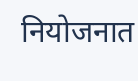नियोजनात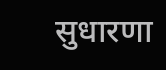सुधारणा